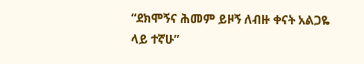“ደክሞኝና ሕመም ይዞኝ ለብዙ ቀናት አልጋዬ ላይ ተኛሁ”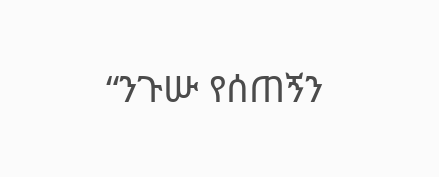“ንጉሡ የሰጠኝን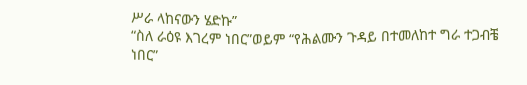ሥራ ላከናውን ሄድኩ”
“ስለ ራዕዩ እገረም ነበር”ወይም “የሕልሙን ጉዳይ በተመለከተ ግራ ተጋብቼ ነበር”